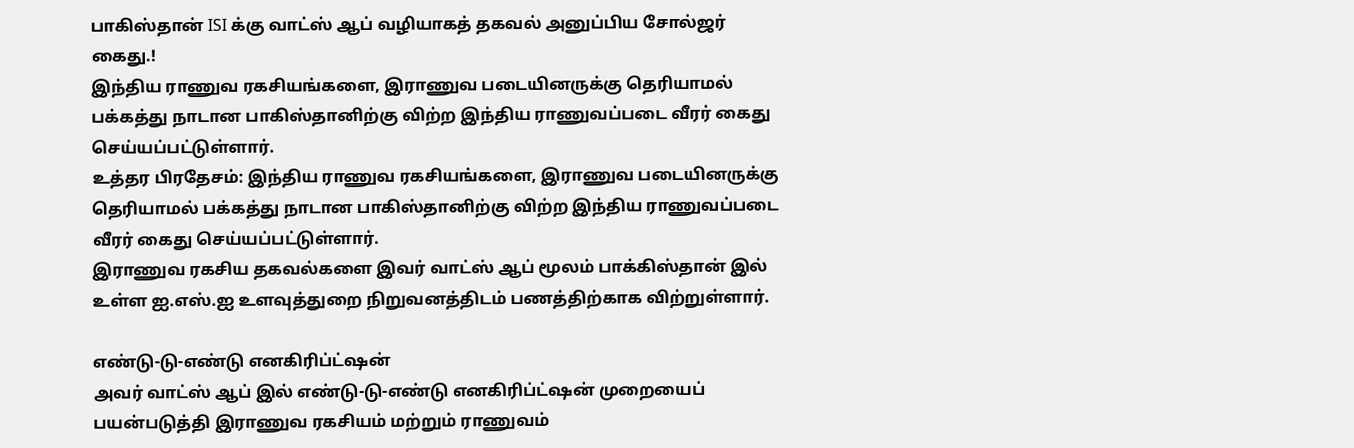பாகிஸ்தான் ISI க்கு வாட்ஸ் ஆப் வழியாகத் தகவல் அனுப்பிய சோல்ஜர் கைது.!
இந்திய ராணுவ ரகசியங்களை, இராணுவ படையினருக்கு தெரியாமல் பக்கத்து நாடான பாகிஸ்தானிற்கு விற்ற இந்திய ராணுவப்படை வீரர் கைது செய்யப்பட்டுள்ளார்.
உத்தர பிரதேசம்: இந்திய ராணுவ ரகசியங்களை, இராணுவ படையினருக்கு தெரியாமல் பக்கத்து நாடான பாகிஸ்தானிற்கு விற்ற இந்திய ராணுவப்படை வீரர் கைது செய்யப்பட்டுள்ளார்.
இராணுவ ரகசிய தகவல்களை இவர் வாட்ஸ் ஆப் மூலம் பாக்கிஸ்தான் இல் உள்ள ஐ.எஸ்.ஐ உளவுத்துறை நிறுவனத்திடம் பணத்திற்காக விற்றுள்ளார்.

எண்டு-டு-எண்டு எனகிரிப்ட்ஷன்
அவர் வாட்ஸ் ஆப் இல் எண்டு-டு-எண்டு எனகிரிப்ட்ஷன் முறையைப் பயன்படுத்தி இராணுவ ரகசியம் மற்றும் ராணுவம்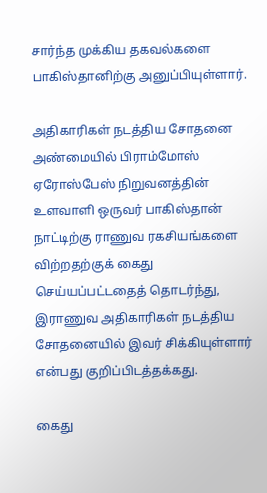சார்ந்த முக்கிய தகவல்களை பாகிஸ்தானிற்கு அனுப்பியுள்ளார்.

அதிகாரிகள் நடத்திய சோதனை
அண்மையில் பிராம்மோஸ் ஏரோஸ்பேஸ் நிறுவனத்தின் உளவாளி ஒருவர் பாகிஸ்தான் நாட்டிற்கு ராணுவ ரகசியங்களை விற்றதற்குக் கைது செய்யப்பட்டதைத் தொடர்ந்து, இராணுவ அதிகாரிகள் நடத்திய சோதனையில் இவர் சிக்கியுள்ளார் என்பது குறிப்பிடத்தக்கது.

கைது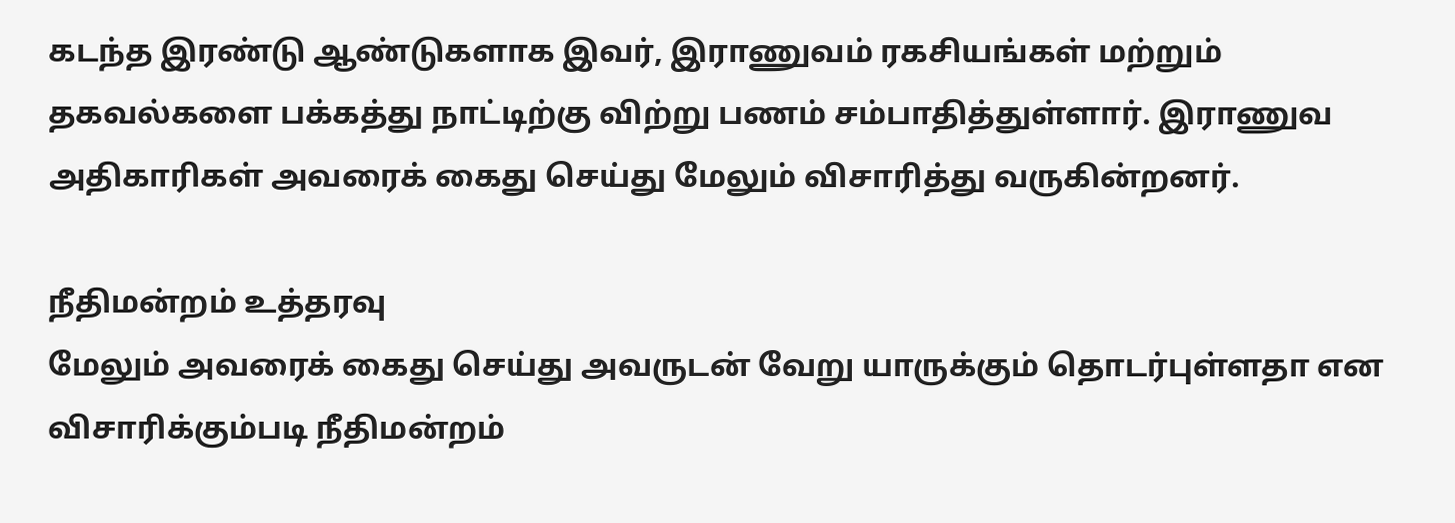கடந்த இரண்டு ஆண்டுகளாக இவர், இராணுவம் ரகசியங்கள் மற்றும் தகவல்களை பக்கத்து நாட்டிற்கு விற்று பணம் சம்பாதித்துள்ளார். இராணுவ அதிகாரிகள் அவரைக் கைது செய்து மேலும் விசாரித்து வருகின்றனர்.

நீதிமன்றம் உத்தரவு
மேலும் அவரைக் கைது செய்து அவருடன் வேறு யாருக்கும் தொடர்புள்ளதா என விசாரிக்கும்படி நீதிமன்றம்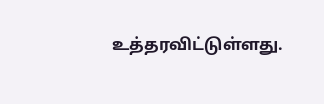உத்தரவிட்டுள்ளது.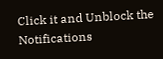Click it and Unblock the Notifications